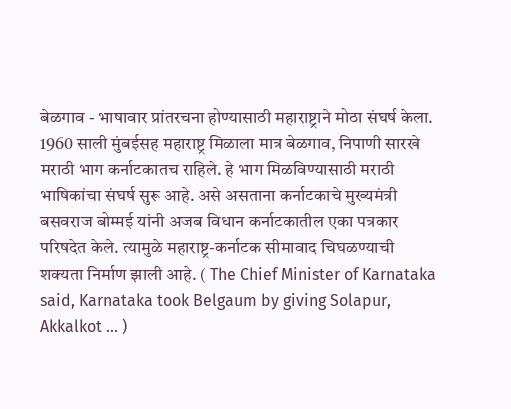बेळगाव - भाषावार प्रांतरचना होण्यासाठी महाराष्ट्राने मोठा संघर्ष केला. 1960 साली मुंबईसह महाराष्ट्र मिळाला मात्र बेळगाव, निपाणी सारखे मराठी भाग कर्नाटकातच राहिले. हे भाग मिळविण्यासाठी मराठी भाषिकांचा संघर्ष सुरू आहे. असे असताना कर्नाटकाचे मुख्यमंत्री बसवराज बोम्मई यांनी अजब विधान कर्नाटकातील एका पत्रकार परिषदेत केले. त्यामुळे महाराष्ट्र-कर्नाटक सीमावाद चिघळण्याची शक्यता निर्माण झाली आहे. ( The Chief Minister of Karnataka said, Karnataka took Belgaum by giving Solapur, Akkalkot ... )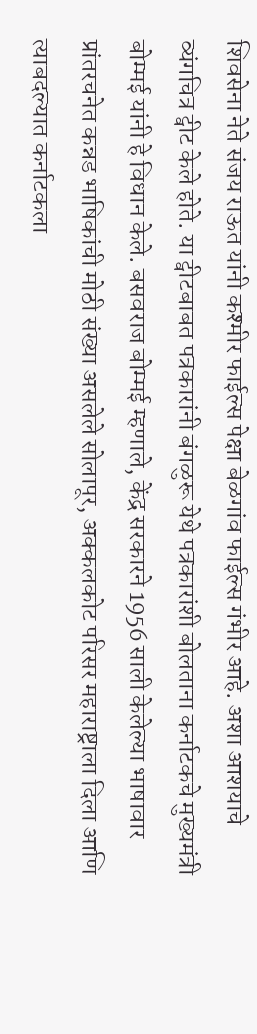शिवसेना नेते संजय राऊत यांनी कश्मीर फाईल्स पेक्षा बेळगांव फाईल्स गंभीर आहे. अशा आशयाचे व्यंगचित्र ट्वीट केले होते. या ट्वीटबाबत पत्रकारांनी बंगळुरू येथे पत्रकारांशी बोलताना कर्नाटकचे मुख्यमंत्री बोम्मई यांनी हे विधान केले. बसवराज बोम्मई म्हणाले, केंद्र सरकारने 1956 साली केलेल्या भाषावार प्रांतरचनेत कन्नड भाषिकांची मोठी संख्या असलेले सोलापूर, अक्कलकोट परिसर महाराष्ट्राला दिला आणि त्याबदल्यात कर्नाटकला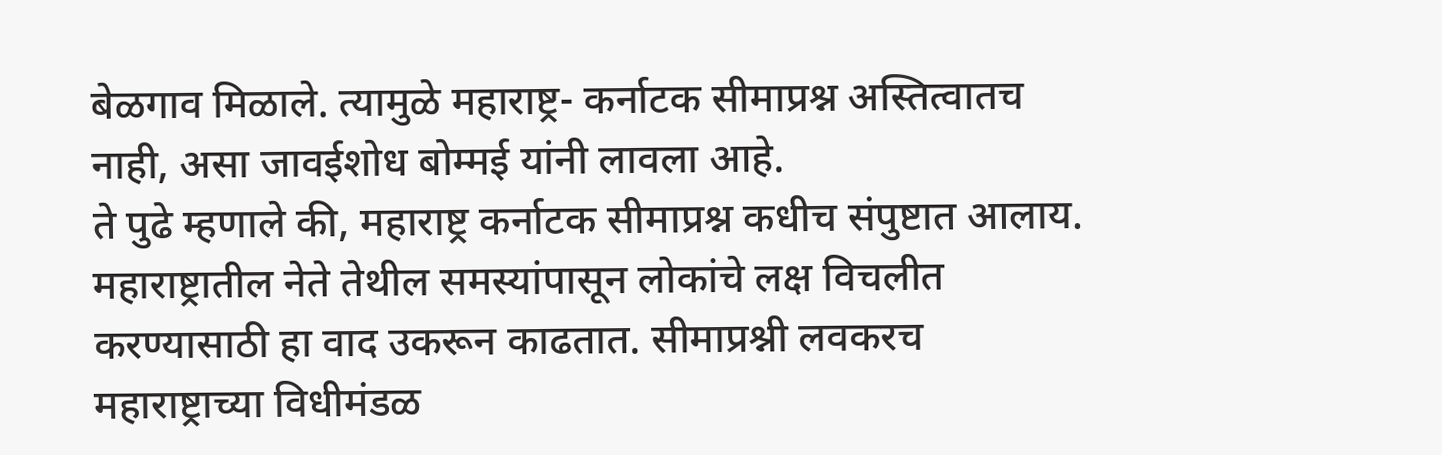बेळगाव मिळाले. त्यामुळे महाराष्ट्र- कर्नाटक सीमाप्रश्न अस्तित्वातच नाही, असा जावईशोध बोम्मई यांनी लावला आहे.
ते पुढे म्हणाले की, महाराष्ट्र कर्नाटक सीमाप्रश्न कधीच संपुष्टात आलाय. महाराष्ट्रातील नेते तेथील समस्यांपासून लोकांचे लक्ष विचलीत करण्यासाठी हा वाद उकरून काढतात. सीमाप्रश्नी लवकरच महाराष्ट्राच्या विधीमंडळ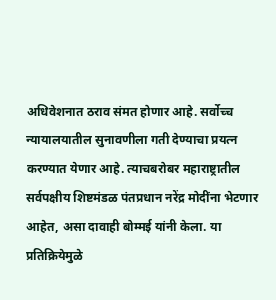अधिवेशनात ठराव संमत होणार आहे. सर्वोच्च न्यायालयातील सुनावणीला गती देण्याचा प्रयत्न करण्यात येणार आहे. त्याचबरोबर महाराष्ट्रातील सर्वपक्षीय शिष्टमंडळ पंतप्रधान नरेंद्र मोदींना भेटणार आहेत, असा दावाही बोम्मई यांनी केला. या प्रतिक्रियेमुळे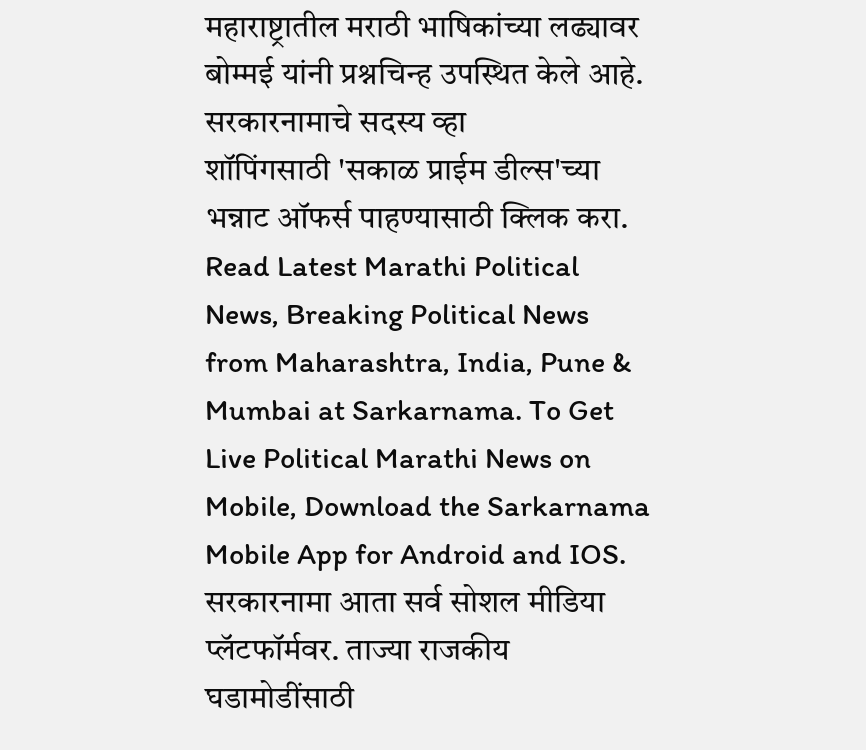महाराष्ट्रातील मराठी भाषिकांच्या लढ्यावर बोम्मई यांनी प्रश्नचिन्ह उपस्थित केले आहे.
सरकारनामाचे सदस्य व्हा
शॉपिंगसाठी 'सकाळ प्राईम डील्स'च्या भन्नाट ऑफर्स पाहण्यासाठी क्लिक करा.
Read Latest Marathi Political News, Breaking Political News from Maharashtra, India, Pune & Mumbai at Sarkarnama. To Get Live Political Marathi News on Mobile, Download the Sarkarnama Mobile App for Android and IOS. सरकारनामा आता सर्व सोशल मीडिया प्लॅटफॉर्मवर. ताज्या राजकीय घडामोडींसाठी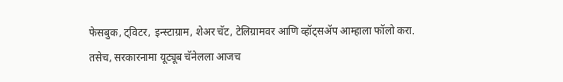फेसबुक, ट्विटर, इन्स्टाग्राम, शेअर चॅट, टेलिग्रामवर आणि व्हॉट्सॲप आम्हाला फॉलो करा. तसेच, सरकारनामा यूट्यूब चॅनेलला आजच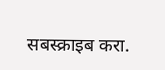सबस्क्राइब करा.